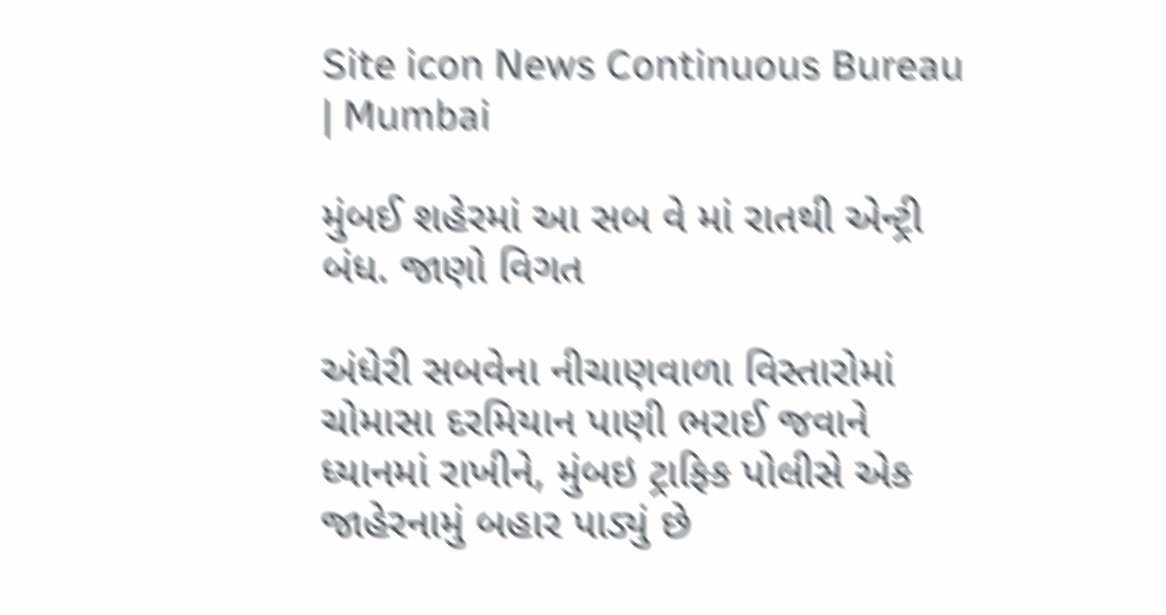Site icon News Continuous Bureau | Mumbai

મુંબઈ શહેરમાં આ સબ વે માં રાતથી એન્ટ્રી બંધ. જાણો વિગત

અંધેરી સબવેના નીચાણવાળા વિસ્તારોમાં ચોમાસા દરમિયાન પાણી ભરાઈ જવાને ધ્યાનમાં રાખીને, મુંબઇ ટ્રાફિક પોલીસે એક જાહેરનામું બહાર પાડ્યું છે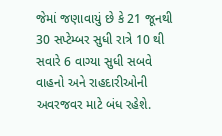જેમાં જણાવાયું છે કે 21 જૂનથી 30 સપ્ટેમ્બર સુધી રાત્રે 10 થી સવારે 6 વાગ્યા સુધી સબવે વાહનો અને રાહદારીઓની અવરજવર માટે બંધ રહેશે.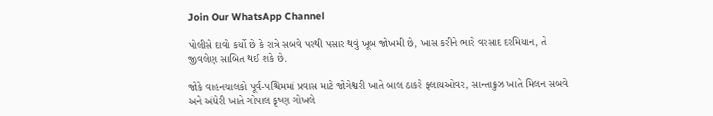Join Our WhatsApp Channel

પોલીસે દાવો કર્યો છે કે રાત્રે સબવે પરથી પસાર થવું ખૂબ જોખમી છે, ખાસ કરીને ભારે વરસાદ દરમિયાન, તે જીવલેણ સાબિત થઈ શકે છે.

જોકે વાહનચાલકો પૂર્વ-પશ્ચિમમાં પ્રવાસ માટે જોગેશ્વરી ખાતે બાલ ઠાકરે ફ્લાયઓવર, સાન્તાક્રુઝ ખાતે મિલન સબવે અને અંધેરી ખાતે ગોપાલ કૃષ્ણ ગોખલે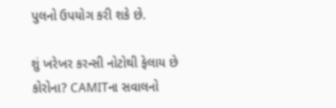પુલનો ઉપયોગ કરી શકે છે.

શું ખરેખર કરન્સી નોટોથી ફેલાય છે કોરોના? CAMITના સવાલનો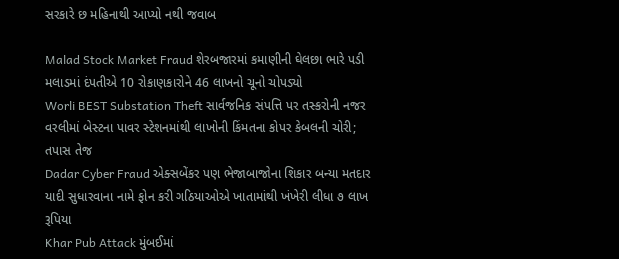સરકારે છ મહિનાથી આપ્યો નથી જવાબ

Malad Stock Market Fraud શેરબજારમાં કમાણીની ઘેલછા ભારે પડી મલાડમાં દંપતીએ 10 રોકાણકારોને 46 લાખનો ચૂનો ચોપડ્યો
Worli BEST Substation Theft સાર્વજનિક સંપત્તિ પર તસ્કરોની નજર વરલીમાં બેસ્ટના પાવર સ્ટેશનમાંથી લાખોની કિંમતના કોપર કેબલની ચોરી; તપાસ તેજ
Dadar Cyber Fraud એક્સબેંકર પણ ભેજાબાજોના શિકાર બન્યા મતદાર યાદી સુધારવાના નામે ફોન કરી ગઠિયાઓએ ખાતામાંથી ખંખેરી લીધા ૭ લાખ રૂપિયા
Khar Pub Attack મુંબઈમાં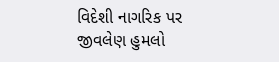વિદેશી નાગરિક પર જીવલેણ હુમલો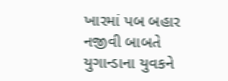ખારમાં પબ બહાર નજીવી બાબતે યુગાન્ડાના યુવકને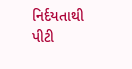નિર્દયતાથી પીટી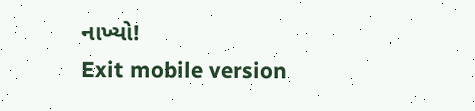નાખ્યો!
Exit mobile version